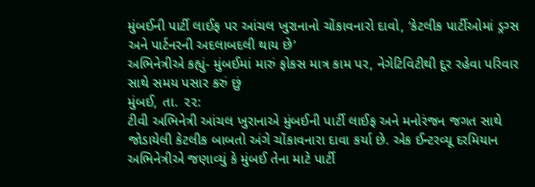મુંબઈની પાર્ટી લાઈફ પર આંચલ ખુરાનાનો ચોંકાવનારો દાવો, ‘કેટલીક પાર્ટીઓમાં ડ્રગ્સ અને પાર્ટનરની અદલાબદલી થાય છે’
અભિનેત્રીએ કહ્યું- મુંબઈમાં મારું ફોકસ માત્ર કામ પર, નેગેટિવિટીથી દૂર રહેવા પરિવાર સાથે સમય પસાર કરું છું
મુંબઈ, તા. ૨૨:
ટીવી અભિનેત્રી આંચલ ખુરાનાએ મુંબઈની પાર્ટી લાઈફ અને મનોરંજન જગત સાથે જોડાયેલી કેટલીક બાબતો અંગે ચોંકાવનારા દાવા કર્યા છે. એક ઈન્ટરવ્યૂ દરમિયાન અભિનેત્રીએ જણાવ્યું કે મુંબઈ તેના માટે પાર્ટી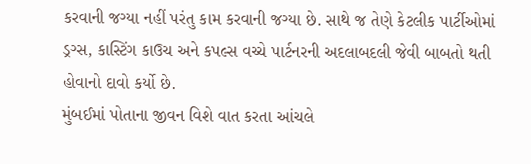કરવાની જગ્યા નહીં પરંતુ કામ કરવાની જગ્યા છે. સાથે જ તેણે કેટલીક પાર્ટીઓમાં ડ્રગ્સ, કાસ્ટિંગ કાઉચ અને કપલ્સ વચ્ચે પાર્ટનરની અદલાબદલી જેવી બાબતો થતી હોવાનો દાવો કર્યો છે.
મુંબઈમાં પોતાના જીવન વિશે વાત કરતા આંચલે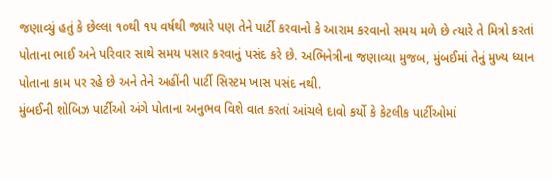જણાવ્યું હતું કે છેલ્લા ૧૦થી ૧૫ વર્ષથી જ્યારે પણ તેને પાર્ટી કરવાનો કે આરામ કરવાનો સમય મળે છે ત્યારે તે મિત્રો કરતાં પોતાના ભાઈ અને પરિવાર સાથે સમય પસાર કરવાનું પસંદ કરે છે. અભિનેત્રીના જણાવ્યા મુજબ, મુંબઈમાં તેનું મુખ્ય ધ્યાન પોતાના કામ પર રહે છે અને તેને અહીંની પાર્ટી સિસ્ટમ ખાસ પસંદ નથી.
મુંબઈની શોબિઝ પાર્ટીઓ અંગે પોતાના અનુભવ વિશે વાત કરતાં આંચલે દાવો કર્યો કે કેટલીક પાર્ટીઓમાં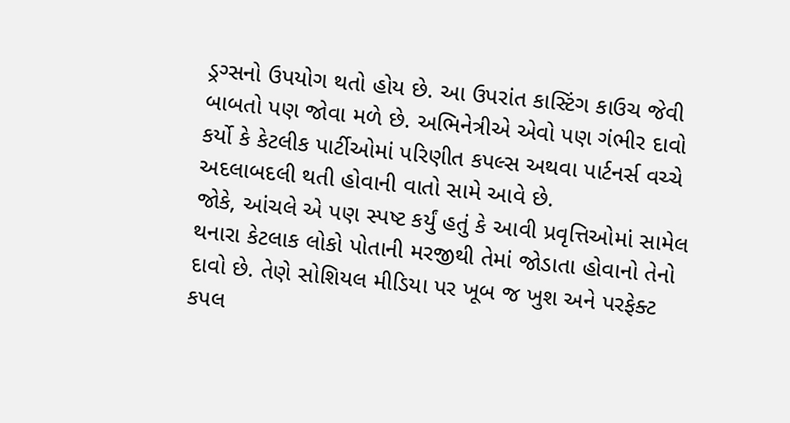ડ્રગ્સનો ઉપયોગ થતો હોય છે. આ ઉપરાંત કાસ્ટિંગ કાઉચ જેવી બાબતો પણ જોવા મળે છે. અભિનેત્રીએ એવો પણ ગંભીર દાવો કર્યો કે કેટલીક પાર્ટીઓમાં પરિણીત કપલ્સ અથવા પાર્ટનર્સ વચ્ચે અદલાબદલી થતી હોવાની વાતો સામે આવે છે.
જોકે, આંચલે એ પણ સ્પષ્ટ કર્યું હતું કે આવી પ્રવૃત્તિઓમાં સામેલ થનારા કેટલાક લોકો પોતાની મરજીથી તેમાં જોડાતા હોવાનો તેનો દાવો છે. તેણે સોશિયલ મીડિયા પર ખૂબ જ ખુશ અને પરફેક્ટ કપલ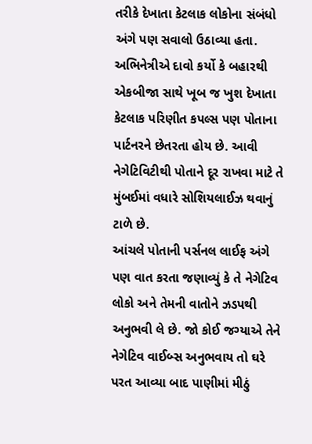તરીકે દેખાતા કેટલાક લોકોના સંબંધો અંગે પણ સવાલો ઉઠાવ્યા હતા.
અભિનેત્રીએ દાવો કર્યો કે બહારથી એકબીજા સાથે ખૂબ જ ખુશ દેખાતા કેટલાક પરિણીત કપલ્સ પણ પોતાના પાર્ટનરને છેતરતા હોય છે. આવી નેગેટિવિટીથી પોતાને દૂર રાખવા માટે તે મુંબઈમાં વધારે સોશિયલાઈઝ થવાનું ટાળે છે.
આંચલે પોતાની પર્સનલ લાઈફ અંગે પણ વાત કરતા જણાવ્યું કે તે નેગેટિવ લોકો અને તેમની વાતોને ઝડપથી અનુભવી લે છે. જો કોઈ જગ્યાએ તેને નેગેટિવ વાઈબ્સ અનુભવાય તો ઘરે પરત આવ્યા બાદ પાણીમાં મીઠું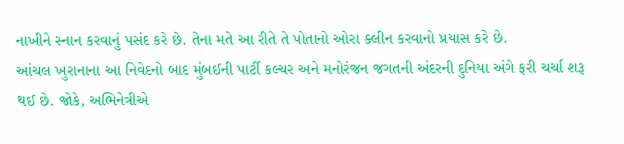નાખીને સ્નાન કરવાનું પસંદ કરે છે. તેના મતે આ રીતે તે પોતાનો ઓરા ક્લીન કરવાનો પ્રયાસ કરે છે.
આંચલ ખુરાનાના આ નિવેદનો બાદ મુંબઈની પાર્ટી કલ્ચર અને મનોરંજન જગતની અંદરની દુનિયા અંગે ફરી ચર્ચા શરૂ થઈ છે. જોકે, અભિનેત્રીએ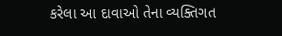કરેલા આ દાવાઓ તેના વ્યક્તિગત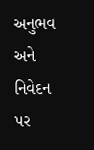અનુભવ અને નિવેદન પર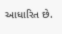આધારિત છે.